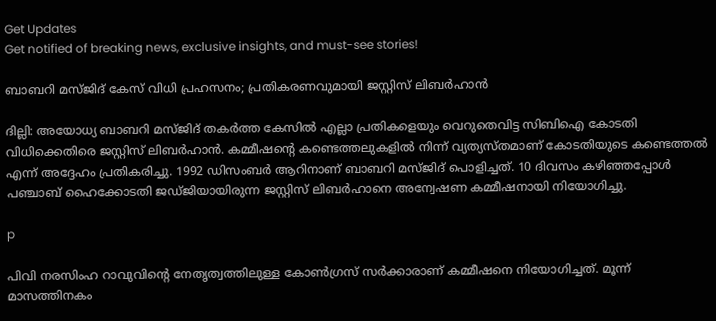Get Updates
Get notified of breaking news, exclusive insights, and must-see stories!

ബാബറി മസ്ജിദ് കേസ് വിധി പ്രഹസനം; പ്രതികരണവുമായി ജസ്റ്റിസ് ലിബര്‍ഹാന്‍

ദില്ലി: അയോധ്യ ബാബറി മസ്ജിദ് തകര്‍ത്ത കേസില്‍ എല്ലാ പ്രതികളെയും വെറുതെവിട്ട സിബിഐ കോടതി വിധിക്കെതിരെ ജസ്റ്റിസ് ലിബര്‍ഹാന്‍. കമ്മീഷന്റെ കണ്ടെത്തലുകളില്‍ നിന്ന് വ്യത്യസ്തമാണ് കോടതിയുടെ കണ്ടെത്തല്‍ എന്ന് അദ്ദേഹം പ്രതികരിച്ചു. 1992 ഡിസംബര്‍ ആറിനാണ് ബാബറി മസ്ജിദ് പൊളിച്ചത്. 10 ദിവസം കഴിഞ്ഞപ്പോള്‍ പഞ്ചാബ് ഹൈക്കോടതി ജഡ്ജിയായിരുന്ന ജസ്റ്റിസ് ലിബര്‍ഹാനെ അന്വേഷണ കമ്മീഷനായി നിയോഗിച്ചു.

p

പിവി നരസിംഹ റാവുവിന്റെ നേതൃത്വത്തിലുള്ള കോണ്‍ഗ്രസ് സര്‍ക്കാരാണ് കമ്മീഷനെ നിയോഗിച്ചത്. മൂന്ന് മാസത്തിനകം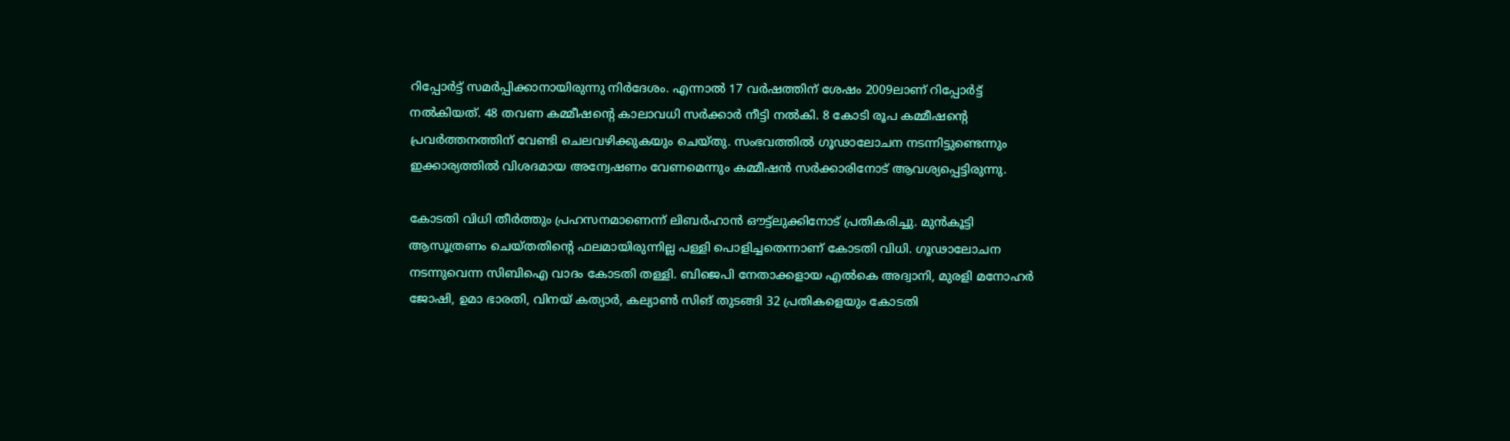റിപ്പോര്‍ട്ട് സമര്‍പ്പിക്കാനായിരുന്നു നിര്‍ദേശം. എന്നാല്‍ 17 വര്‍ഷത്തിന് ശേഷം 2009ലാണ് റിപ്പോര്‍ട്ട് നല്‍കിയത്. 48 തവണ കമ്മീഷന്റെ കാലാവധി സര്‍ക്കാര്‍ നീട്ടി നല്‍കി. 8 കോടി രൂപ കമ്മീഷന്റെ പ്രവര്‍ത്തനത്തിന് വേണ്ടി ചെലവഴിക്കുകയും ചെയ്തു. സംഭവത്തില്‍ ഗൂഢാലോചന നടന്നിട്ടുണ്ടെന്നും ഇക്കാര്യത്തില്‍ വിശദമായ അന്വേഷണം വേണമെന്നും കമ്മീഷന്‍ സര്‍ക്കാരിനോട് ആവശ്യപ്പെട്ടിരുന്നു.

കോടതി വിധി തീര്‍ത്തും പ്രഹസനമാണെന്ന് ലിബര്‍ഹാന്‍ ഔട്ട്‌ലുക്കിനോട് പ്രതികരിച്ചു. മുന്‍കൂട്ടി ആസൂത്രണം ചെയ്തതിന്റെ ഫലമായിരുന്നില്ല പള്ളി പൊളിച്ചതെന്നാണ് കോടതി വിധി. ഗൂഢാലോചന നടന്നുവെന്ന സിബിഐ വാദം കോടതി തള്ളി. ബിജെപി നേതാക്കളായ എല്‍കെ അദ്വാനി, മുരളി മനോഹര്‍ ജോഷി, ഉമാ ഭാരതി, വിനയ് കത്യാര്‍, കല്യാണ്‍ സിങ് തുടങ്ങി 32 പ്രതികളെയും കോടതി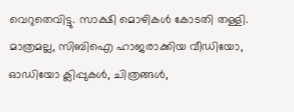വെറുതെവിട്ടു. സാക്ഷി മൊഴികള്‍ കോടതി തള്ളി. മാത്രമല്ല, സിബിഐ ഹാജരാക്കിയ വീഡിയോ, ഓഡിയോ ക്ലിപ്പുകള്‍, ചിത്രങ്ങള്‍,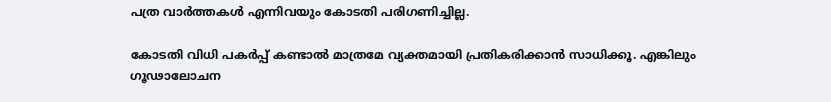പത്ര വാര്‍ത്തകള്‍ എന്നിവയും കോടതി പരിഗണിച്ചില്ല.

കോടതി വിധി പകര്‍പ്പ് കണ്ടാല്‍ മാത്രമേ വ്യക്തമായി പ്രതികരിക്കാന്‍ സാധിക്കൂ. എങ്കിലും ഗൂഢാലോചന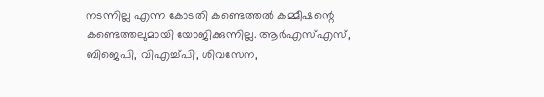നടന്നില്ല എന്ന കോടതി കണ്ടെത്തല്‍ കമ്മീഷന്റെ കണ്ടെത്തലുമായി യോജിക്കുന്നില്ല. ആര്‍എസ്എസ്, ബിജെപി, വിഎച്ച്പി, ശിവസേന,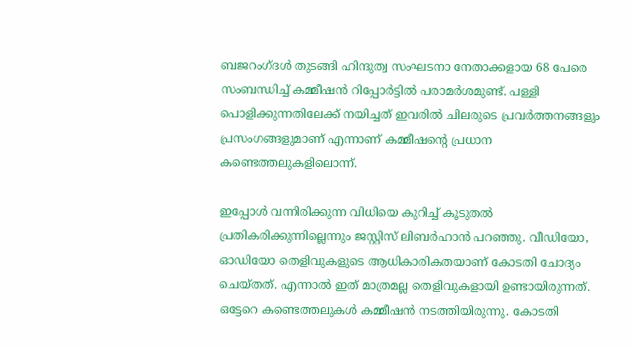ബജറംഗ്ദള്‍ തുടങ്ങി ഹിന്ദുത്വ സംഘടനാ നേതാക്കളായ 68 പേരെ സംബന്ധിച്ച് കമ്മീഷന്‍ റിപ്പോര്‍ട്ടില്‍ പരാമര്‍ശമുണ്ട്. പള്ളി പൊളിക്കുന്നതിലേക്ക് നയിച്ചത് ഇവരില്‍ ചിലരുടെ പ്രവര്‍ത്തനങ്ങളും പ്രസംഗങ്ങളുമാണ് എന്നാണ് കമ്മീഷന്റെ പ്രധാന കണ്ടെത്തലുകളിലൊന്ന്.

ഇപ്പോള്‍ വന്നിരിക്കുന്ന വിധിയെ കുറിച്ച് കൂടുതല്‍ പ്രതികരിക്കുന്നില്ലെന്നും ജസ്റ്റിസ് ലിബര്‍ഹാന്‍ പറഞ്ഞു. വീഡിയോ, ഓഡിയോ തെളിവുകളുടെ ആധികാരികതയാണ് കോടതി ചോദ്യം ചെയ്തത്. എന്നാല്‍ ഇത് മാത്രമല്ല തെളിവുകളായി ഉണ്ടായിരുന്നത്. ഒട്ടേറെ കണ്ടെത്തലുകള്‍ കമ്മീഷന്‍ നടത്തിയിരുന്നു. കോടതി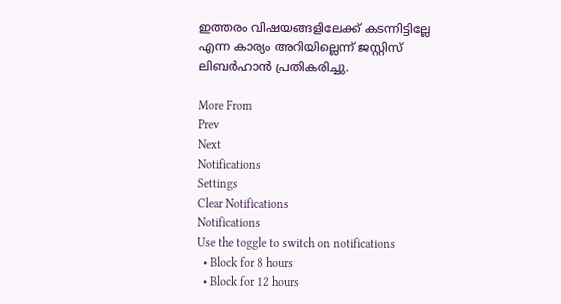ഇത്തരം വിഷയങ്ങളിലേക്ക് കടന്നിട്ടില്ലേ എന്ന കാര്യം അറിയില്ലെന്ന് ജസ്റ്റിസ് ലിബര്‍ഹാന്‍ പ്രതികരിച്ചു.

More From
Prev
Next
Notifications
Settings
Clear Notifications
Notifications
Use the toggle to switch on notifications
  • Block for 8 hours
  • Block for 12 hours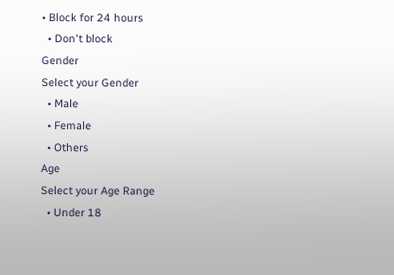• Block for 24 hours
  • Don't block
Gender
Select your Gender
  • Male
  • Female
  • Others
Age
Select your Age Range
  • Under 18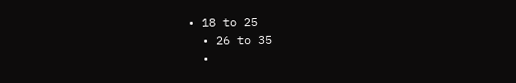• 18 to 25
  • 26 to 35
  •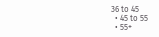36 to 45
  • 45 to 55
  • 55+